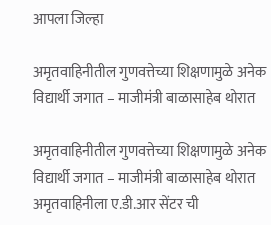आपला जिल्हा

अमृतवाहिनीतील गुणवत्तेच्या शिक्षणामुळे अनेक विद्यार्थी जगात – माजीमंत्री बाळासाहेब थोरात

अमृतवाहिनीतील गुणवत्तेच्या शिक्षणामुळे अनेक विद्यार्थी जगात – माजीमंत्री बाळासाहेब थोरात
अमृतवाहिनीला ए.डी.आर सेंटर ची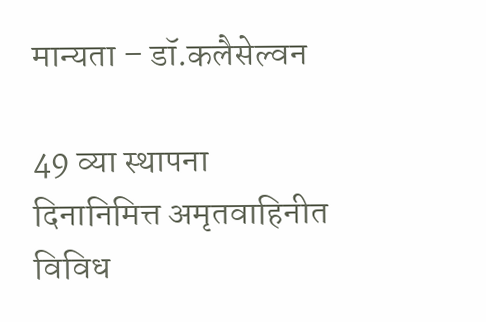मान्यता – डॉ.कलैसेल्वन

49 व्या स्थापना दिनानिमित्त अमृतवाहिनीत विविध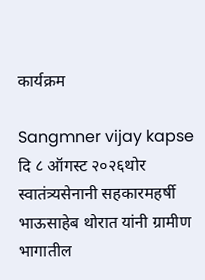कार्यक्रम

Sangmner vijay kapse दि ८ ऑगस्ट २०२६थोर स्वातंत्र्यसेनानी सहकारमहर्षी भाऊसाहेब थोरात यांनी ग्रामीण भागातील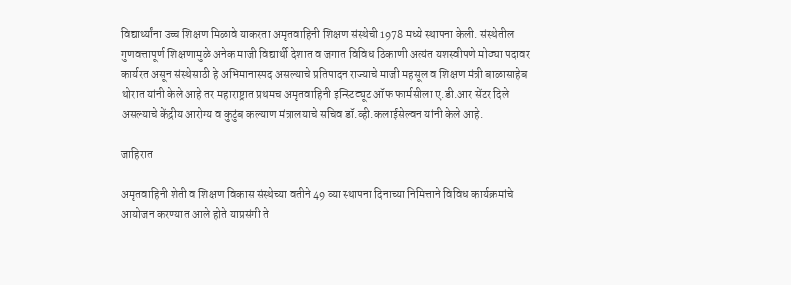विद्यार्थ्यांना उच्च शिक्षण मिळावे याकरता अमृतवाहिनी शिक्षण संस्थेची 1978 मध्ये स्थापना केली. संस्थेतील गुणवत्तापूर्ण शिक्षणामुळे अनेक माजी विद्यार्थी देशात व जगात विविध ठिकाणी अत्यंत यशस्वीपणे मोठ्या पदावर कार्यरत असून संस्थेसाठी हे अभिमानास्पद असल्याचे प्रतिपादन राज्याचे माजी महसूल व शिक्षण मंत्री बाळासाहेब थोरात यांनी केले आहे तर महाराष्ट्रात प्रथमच अमृतवाहिनी इन्स्टिट्यूट ऑफ फार्मसीला ए.डी.आर सेंटर दिले असल्याचे केंद्रीय आरोग्य व कुटुंब कल्याण मंत्रालयाचे सचिव डॉ.व्ही.कलाईसेल्वन यांनी केले आहे.

जाहिरात

अमृतवाहिनी शेती व शिक्षण विकास संस्थेच्या वतीने 49 व्या स्थापना दिनाच्या निमित्ताने विविध कार्यक्रमांचे आयोजन करण्यात आले होते याप्रसंगी ते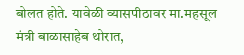बोलत होते. यावेळी व्यासपीठावर मा.महसूल मंत्री बाळासाहेब थोरात,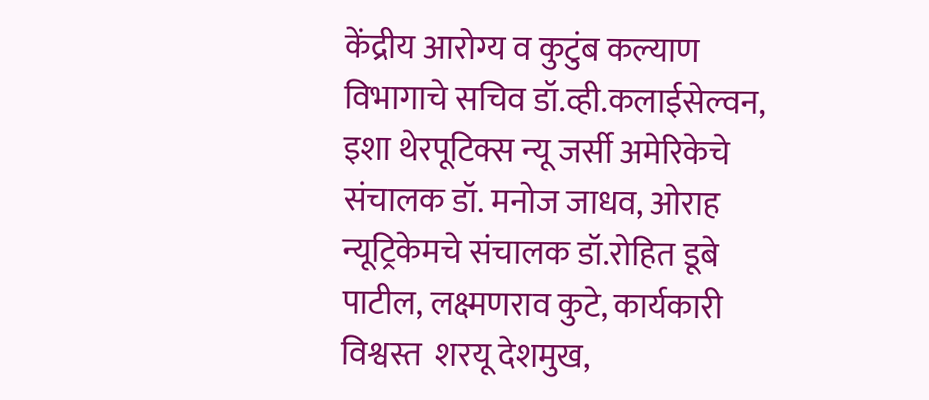केंद्रीय आरोग्य व कुटुंब कल्याण विभागाचे सचिव डॉ.व्ही.कलाईसेल्वन, इशा थेरपूटिक्स न्यू जर्सी अमेरिकेचे संचालक डॉ. मनोज जाधव, ओराह न्यूट्रिकेमचे संचालक डॉ.रोहित डूबे पाटील, लक्ष्मणराव कुटे, कार्यकारी विश्वस्त  शरयू देशमुख,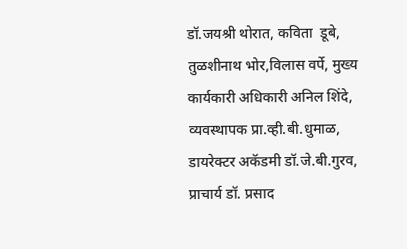डॉ.जयश्री थोरात, कविता  डूबे, तुळशीनाथ भोर,विलास वर्पे, मुख्य कार्यकारी अधिकारी अनिल शिंदे, व्यवस्थापक प्रा.व्ही.बी.धुमाळ, डायरेक्टर अकॅडमी डॉ.जे.बी.गुरव, प्राचार्य डॉ. प्रसाद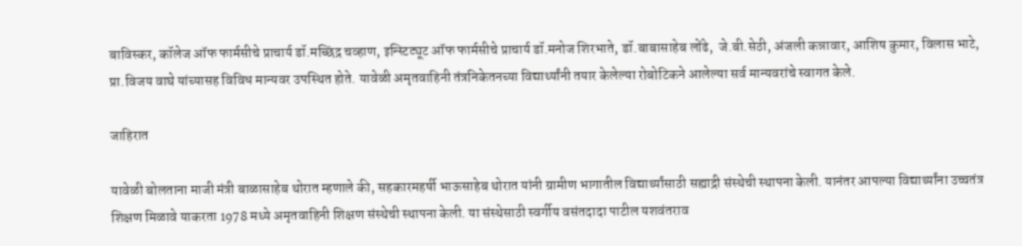बाविस्कर, कॉलेज ऑफ फार्मसीचे प्राचार्य डॉ.मच्छिंद्र चव्हाण, इन्स्टिट्यूट ऑफ फार्मसीचे प्राचार्य डॉ.मनोज शिरभाते, डॉ.बाबासाहेब लोंढे,  जे.बी.सेठी, अंजली कन्नावार, आशिष कुमार, विलास भाटे, प्रा.विजय वाघे यांच्यासह विविध मान्यवर उपस्थित होते. यावेळी अमृतवाहिनी तंत्रनिकेतनच्या विद्यार्थ्यांनी तयार केलेल्या रोबोटिकने आलेल्या सर्व मान्यवरांचे स्वागत केले.

जाहिरात

यावेळी बोलताना माजी मंत्री बाळासाहेब थोरात म्हणाले की, सहकारमहर्षी भाऊसाहेब थोरात यांनी ग्रामीण भागातील विद्यार्थ्यांसाठी सह्याद्री संस्थेची स्थापना केली. यानंतर आपल्या विद्यार्थ्यांना उच्चतंत्र शिक्षण मिळावे याकरता 1978 मध्ये अमृतवाहिनी शिक्षण संस्थेची स्थापना केली. या संस्थेसाठी स्वर्गीय वसंतदादा पाटील यशवंतराव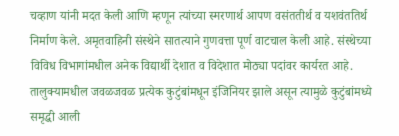चव्हाण यांनी मदत केली आणि म्हणून त्यांच्या स्मरणार्थ आपण वसंततीर्थ व यशवंततिर्थ निर्माण केले. अमृतवाहिनी संस्थेने सातत्याने गुणवत्ता पूर्ण वाटचाल केली आहे. संस्थेच्या विविध विभागांमधील अनेक विद्यार्थी देशात व विदेशात मोठ्या पदांवर कार्यरत आहे. तालुक्यामधील जवळजवळ प्रत्येक कुटुंबांमधून इंजिनियर झाले असून त्यामुळे कुटुंबांमध्ये समृद्धी आली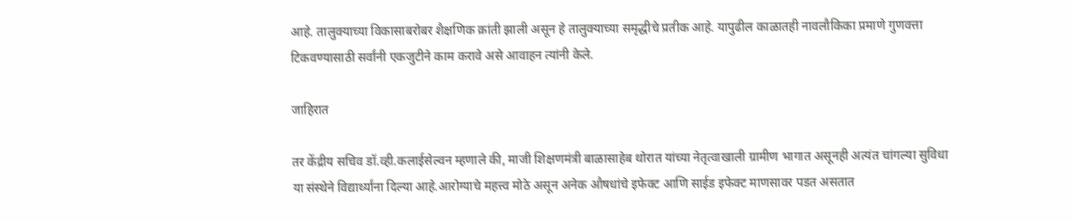आहे. तालुक्याच्या विकासाबरोबर शैक्षणिक क्रांती झाली असून हे तालुक्याच्या समृद्धीचे प्रतीक आहे. यापुढील काळातही नावलौकिका प्रमाणे गुणवत्ता टिकवण्यासाठी सर्वांनी एकजुटीने काम करावे असे आवाहन त्यांनी केले.

जाहिरात

तर केंद्रीय सचिव डॉ.व्ही.कलाईसेल्वन म्हणाले की, माजी शिक्षणमंत्री बाळासाहेब थोरात यांच्या नेतृत्वाखाली ग्रामीण भागात असूनही अत्यंत चांगल्या सुविधा या संस्थेने विद्यार्थ्यांना दिल्या आहे.आरोग्याचे महत्त्व मोठे असून अनेक औषधांचे इफेक्ट आणि साईड इफेक्ट माणसावर पडत असतात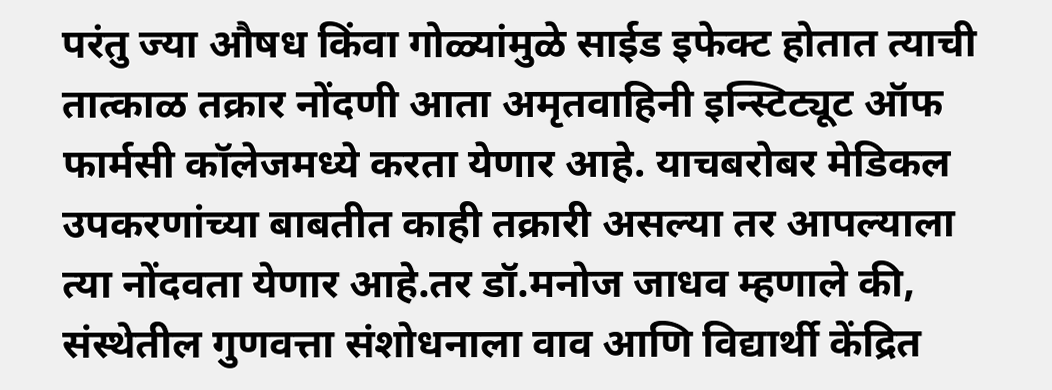परंतु ज्या औषध किंवा गोळ्यांमुळे साईड इफेक्ट होतात त्याची तात्काळ तक्रार नोंदणी आता अमृतवाहिनी इन्स्टिट्यूट ऑफ फार्मसी कॉलेजमध्ये करता येणार आहे. याचबरोबर मेडिकल उपकरणांच्या बाबतीत काही तक्रारी असल्या तर आपल्याला त्या नोंदवता येणार आहे.तर डॉ.मनोज जाधव म्हणाले की, संस्थेतील गुणवत्ता संशोधनाला वाव आणि विद्यार्थी केंद्रित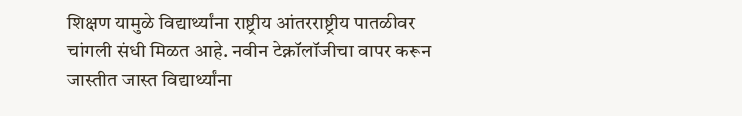शिक्षण यामुळे विद्यार्थ्यांना राष्ट्रीय आंतरराष्ट्रीय पातळीवर चांगली संधी मिळत आहे. नवीन टेक्नॉलॉजीचा वापर करून जास्तीत जास्त विद्यार्थ्यांना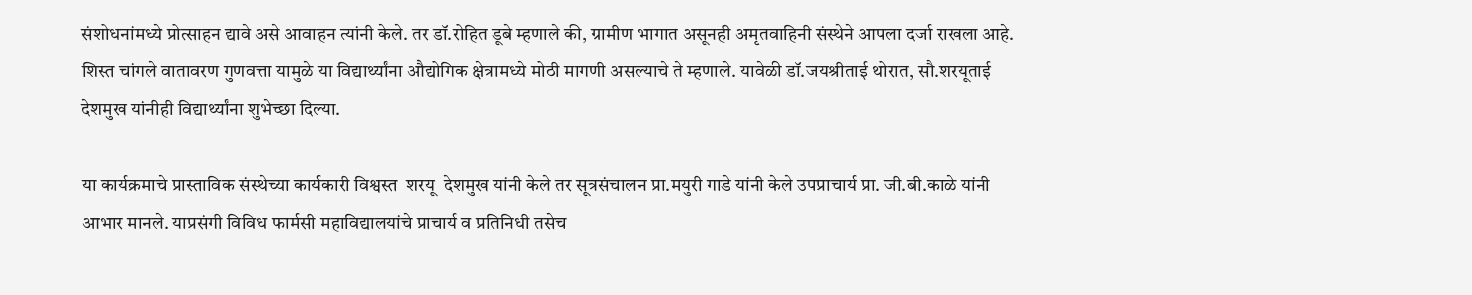संशोधनांमध्ये प्रोत्साहन द्यावे असे आवाहन त्यांनी केले. तर डॉ.रोहित डूबे म्हणाले की, ग्रामीण भागात असूनही अमृतवाहिनी संस्थेने आपला दर्जा राखला आहे. शिस्त चांगले वातावरण गुणवत्ता यामुळे या विद्यार्थ्यांना औद्योगिक क्षेत्रामध्ये मोठी मागणी असल्याचे ते म्हणाले. यावेळी डॉ.जयश्रीताई थोरात, सौ.शरयूताई देशमुख यांनीही विद्यार्थ्यांना शुभेच्छा दिल्या.

या कार्यक्रमाचे प्रास्ताविक संस्थेच्या कार्यकारी विश्वस्त  शरयू  देशमुख यांनी केले तर सूत्रसंचालन प्रा.मयुरी गाडे यांनी केले उपप्राचार्य प्रा. जी.बी.काळे यांनी आभार मानले. याप्रसंगी विविध फार्मसी महाविद्यालयांचे प्राचार्य व प्रतिनिधी तसेच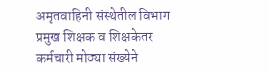अमृतवाहिनी संस्थेतील विभाग प्रमुख शिक्षक व शिक्षकेतर कर्मचारी मोठ्या संख्येने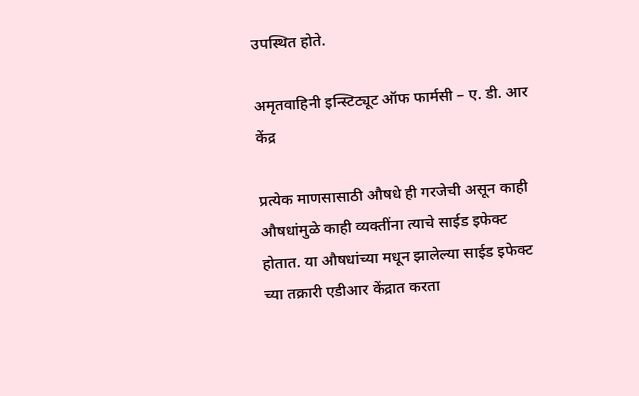उपस्थित होते.

अमृतवाहिनी इन्स्टिट्यूट ऑफ फार्मसी – ए. डी. आर केंद्र

प्रत्येक माणसासाठी औषधे ही गरजेची असून काही औषधांमुळे काही व्यक्तींना त्याचे साईड इफेक्ट होतात. या औषधांच्या मधून झालेल्या साईड इफेक्ट च्या तक्रारी एडीआर केंद्रात करता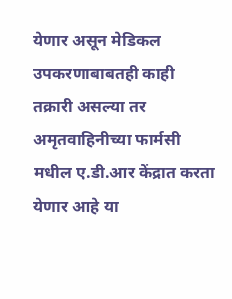येणार असून मेडिकल उपकरणाबाबतही काही तक्रारी असल्या तर अमृतवाहिनीच्या फार्मसी मधील ए.डी.आर केंद्रात करता येणार आहे या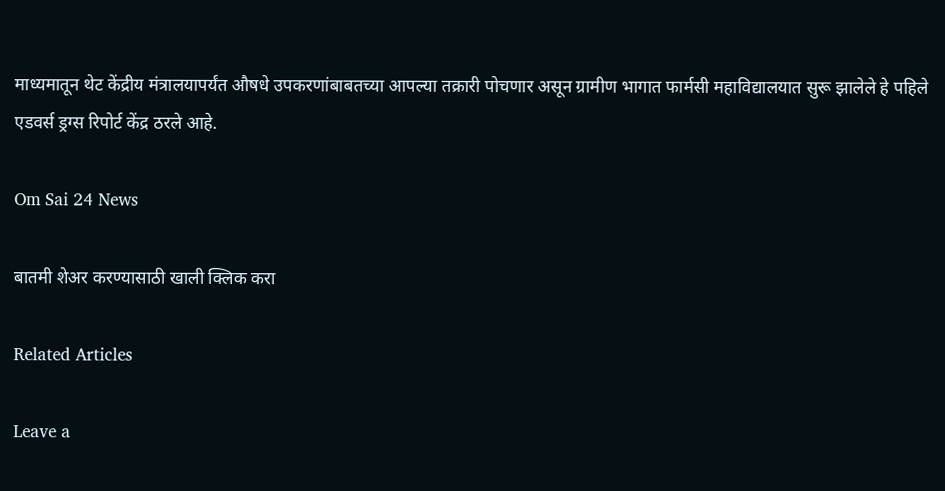माध्यमातून थेट केंद्रीय मंत्रालयापर्यंत औषधे उपकरणांबाबतच्या आपल्या तक्रारी पोचणार असून ग्रामीण भागात फार्मसी महाविद्यालयात सुरू झालेले हे पहिले एडवर्स ड्रग्स रिपोर्ट केंद्र ठरले आहे.

Om Sai 24 News

बातमी शेअर करण्यासाठी खाली क्लिक करा

Related Articles

Leave a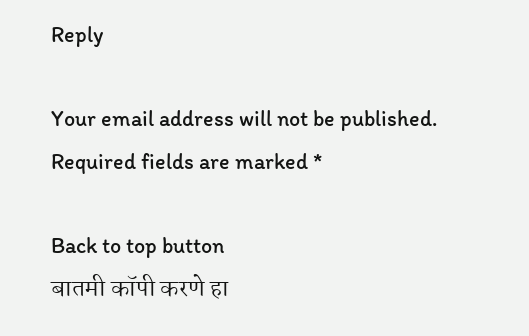Reply

Your email address will not be published. Required fields are marked *

Back to top button
बातमी कॉपी करणे हा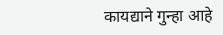कायद्याने गुन्हा आहे